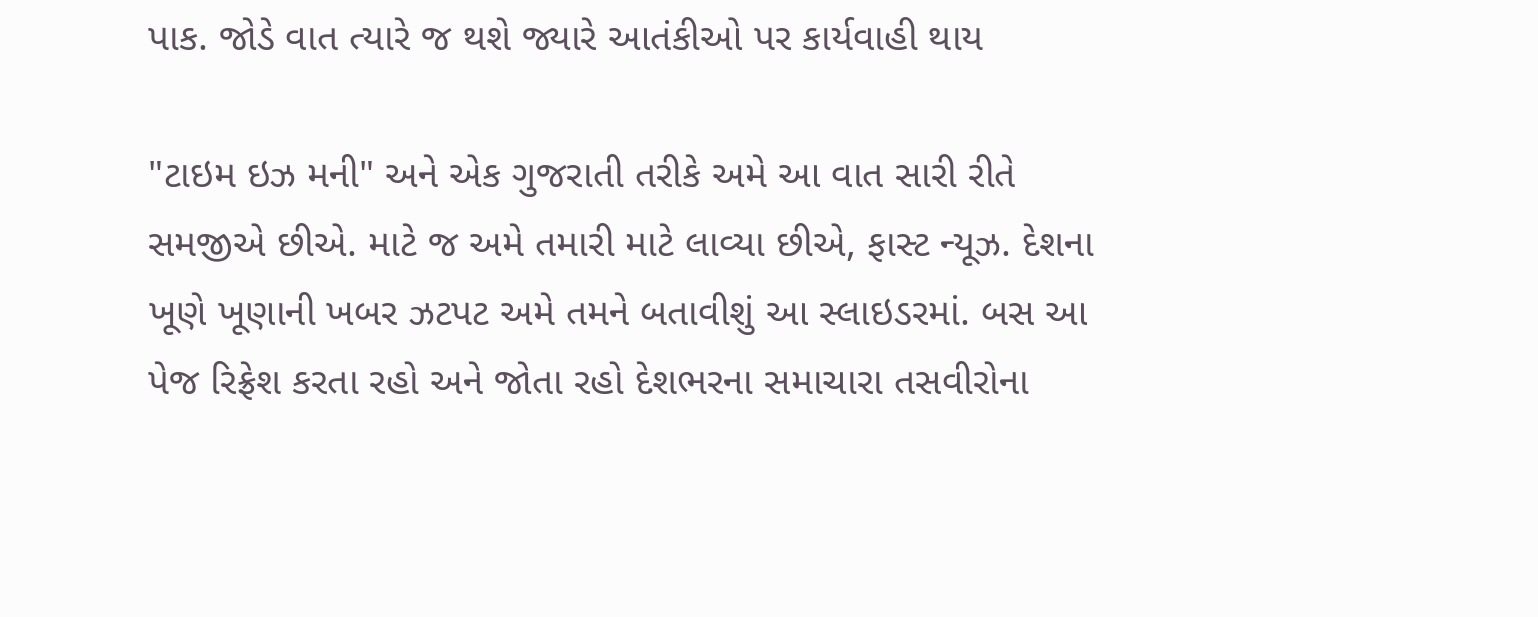પાક. જોડે વાત ત્યારે જ થશે જ્યારે આતંકીઓ પર કાર્યવાહી થાય

"ટાઇમ ઇઝ મની" અને એક ગુજરાતી તરીકે અમે આ વાત સારી રીતે સમજીએ છીએ. માટે જ અમે તમારી માટે લાવ્યા છીએ, ફાસ્ટ ન્યૂઝ. દેશના ખૂણે ખૂણાની ખબર ઝટપટ અમે તમને બતાવીશું આ સ્લાઇડરમાં. બસ આ પેજ રિફ્રેશ કરતા રહો અને જોતા રહો દેશભરના સમાચારા તસવીરોના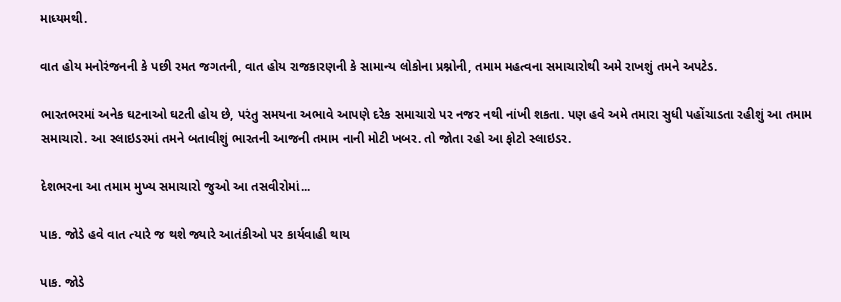માધ્યમથી.

વાત હોય મનોરંજનની કે પછી રમત જગતની, વાત હોય રાજકારણની કે સામાન્ય લોકોના પ્રશ્નોની, તમામ મહત્વના સમાચારોથી અમે રાખશું તમને અપટેડ.

ભારતભરમાં અનેક ઘટનાઓ ઘટતી હોય છે, પરંતુ સમયના અભાવે આપણે દરેક સમાચારો પર નજર નથી નાંખી શકતા. પણ હવે અમે તમારા સુધી પહોંચાડતા રહીશું આ તમામ સમાચારો. આ સ્લાઇડરમાં તમને બતાવીશું ભારતની આજની તમામ નાની મોટી ખબર. તો જોતા રહો આ ફોટો સ્લાઇડર.

દેશભરના આ તમામ મુખ્ય સમાચારો જુઓ આ તસવીરોમાં...

પાક. જોડે હવે વાત ત્યારે જ થશે જ્યારે આતંકીઓ પર કાર્યવાહી થાય

પાક. જોડે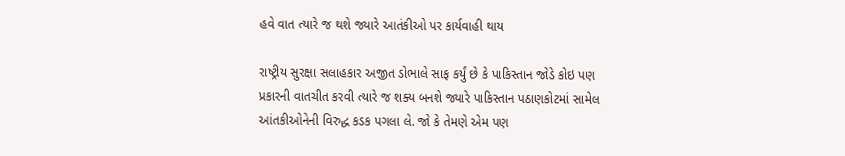હવે વાત ત્યારે જ થશે જ્યારે આતંકીઓ પર કાર્યવાહી થાય

રાષ્ટ્રીય સુરક્ષા સલાહકાર અજીત ડોભાલે સાફ કર્યું છે કે પાકિસ્તાન જોડે કોઇ પણ પ્રકારની વાતચીત કરવી ત્યારે જ શક્ય બનશે જ્યારે પાકિસ્તાન પઠાણકોટમાં સામેલ આંતકીઓનેની વિરુદ્ધ કડક પગલા લે. જો કે તેમણે એમ પણ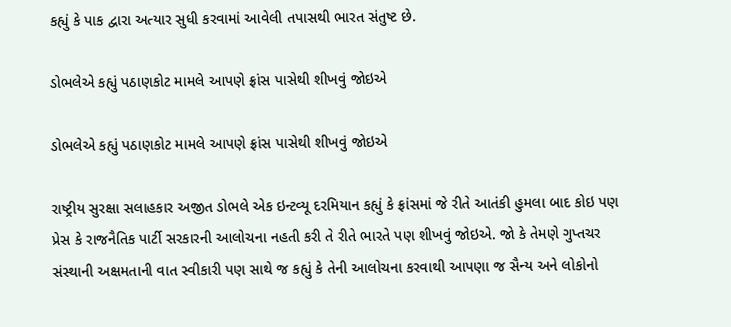કહ્યું કે પાક દ્વારા અત્યાર સુધી કરવામાં આવેલી તપાસથી ભારત સંતુષ્ટ છે.

ડોભલેએ કહ્યું પઠાણકોટ મામલે આપણે ફ્રાંસ પાસેથી શીખવું જોઇએ

ડોભલેએ કહ્યું પઠાણકોટ મામલે આપણે ફ્રાંસ પાસેથી શીખવું જોઇએ

રાષ્ટ્રીય સુરક્ષા સલાહકાર અજીત ડોભલે એક ઇન્ટવ્યૂ દરમિયાન કહ્યું કે ફ્રાંસમાં જે રીતે આતંકી હુમલા બાદ કોઇ પણ પ્રેસ કે રાજનૈતિક પાર્ટી સરકારની આલોચના નહતી કરી તે રીતે ભારતે પણ શીખવું જોઇએ. જો કે તેમણે ગુપ્તચર સંસ્થાની અક્ષમતાની વાત સ્વીકારી પણ સાથે જ કહ્યું કે તેની આલોચના કરવાથી આપણા જ સૈન્ય અને લોકોનો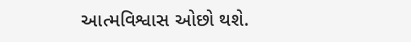આત્મવિશ્વાસ ઓછો થશે.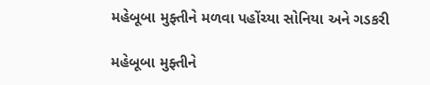મહેબૂબા મુફ્તીને મળવા પહોંચ્યા સોનિયા અને ગડકરી

મહેબૂબા મુફ્તીને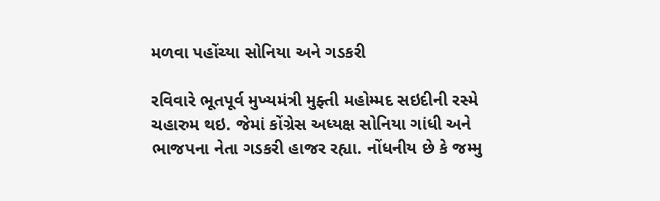મળવા પહોંચ્યા સોનિયા અને ગડકરી

રવિવારે ભૂતપૂર્વ મુખ્યમંત્રી મુફ્તી મહોમ્મદ સઇદીની રસ્મે ચહારુમ થઇ. જેમાં કોંગ્રેસ અધ્યક્ષ સોનિયા ગાંધી અને ભાજપના નેતા ગડકરી હાજર રહ્યા. નોંધનીય છે કે જમ્મુ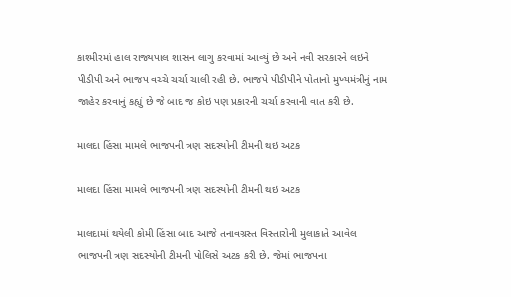કાશ્મીરમાં હાલ રાજ્યપાલ શાસન લાગુ કરવામાં આવ્યું છે અને નવી સરકારને લઇને પીડીપી અને ભાજપ વચ્ચે ચર્ચા ચાલી રહી છે. ભાજપે પીડીપીને પોતાનો મુખ્યમંત્રીનું નામ જાહેર કરવાનું કહ્યું છે જે બાદ જ કોઇ પણ પ્રકારની ચર્ચા કરવાની વાત કરી છે.

માલદા હિંસા મામલે ભાજપની ત્રણ સદસ્યોની ટીમની થઇ અટક

માલદા હિંસા મામલે ભાજપની ત્રણ સદસ્યોની ટીમની થઇ અટક

માલદામાં થયેલી કોમી હિંસા બાદ આજે તનાવગ્રસ્ત વિસ્તારોની મુલાકાતે આવેલ ભાજપની ત્રણ સદસ્યોની ટીમની પોલિસે અટક કરી છે. જેમાં ભાજપના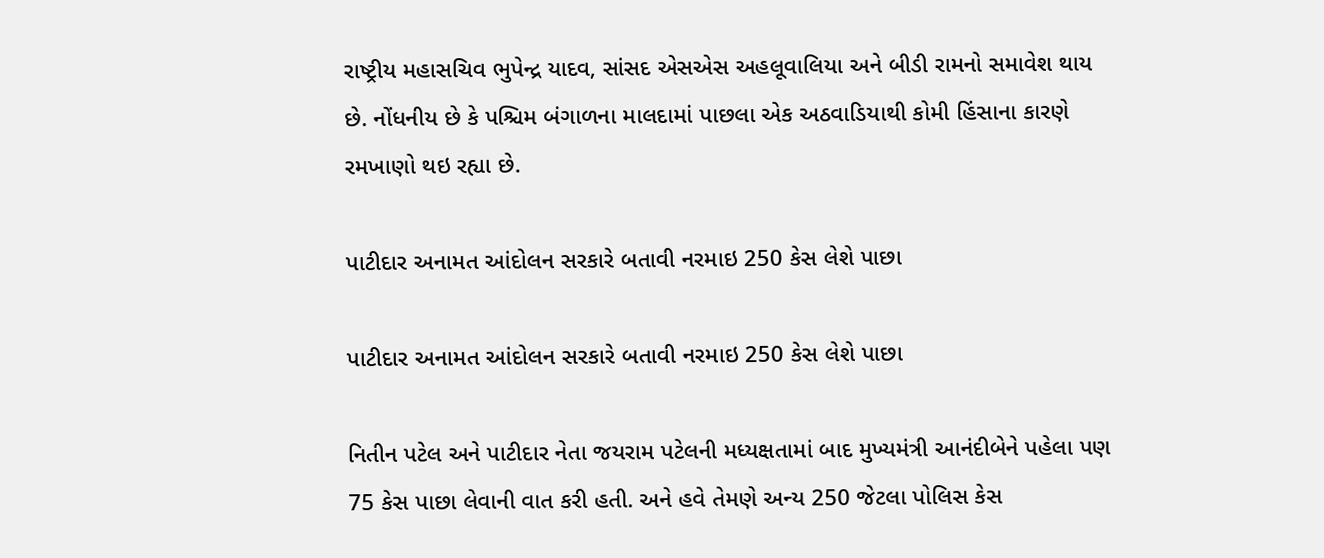રાષ્ટ્રીય મહાસચિવ ભુપેન્દ્ર યાદવ, સાંસદ એસએસ અહલૂવાલિયા અને બીડી રામનો સમાવેશ થાય છે. નોંધનીય છે કે પશ્ચિમ બંગાળના માલદામાં પાછલા એક અઠવાડિયાથી કોમી હિંસાના કારણે રમખાણો થઇ રહ્યા છે.

પાટીદાર અનામત આંદોલન સરકારે બતાવી નરમાઇ 250 કેસ લેશે પાછા

પાટીદાર અનામત આંદોલન સરકારે બતાવી નરમાઇ 250 કેસ લેશે પાછા

નિતીન પટેલ અને પાટીદાર નેતા જયરામ પટેલની મધ્યક્ષતામાં બાદ મુખ્યમંત્રી આનંદીબેને પહેલા પણ 75 કેસ પાછા લેવાની વાત કરી હતી. અને હવે તેમણે અન્ય 250 જેટલા પોલિસ કેસ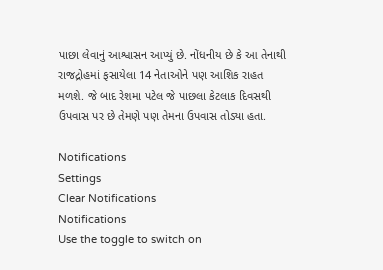પાછા લેવાનું આશ્વાસન આપ્યું છે. નોંધનીય છે કે આ તેનાથી રાજદ્રોહમાં ફસાયેલા 14 નેતાઓને પણ આશિક રાહત મળશે. જે બાદ રેશમા પટેલ જે પાછલા કેટલાક દિવસથી ઉપવાસ પર છે તેમણે પણ તેમના ઉપવાસ તોડ્યા હતા.

Notifications
Settings
Clear Notifications
Notifications
Use the toggle to switch on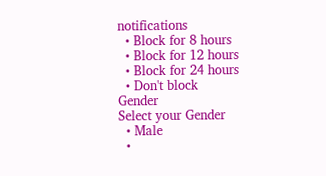notifications
  • Block for 8 hours
  • Block for 12 hours
  • Block for 24 hours
  • Don't block
Gender
Select your Gender
  • Male
  •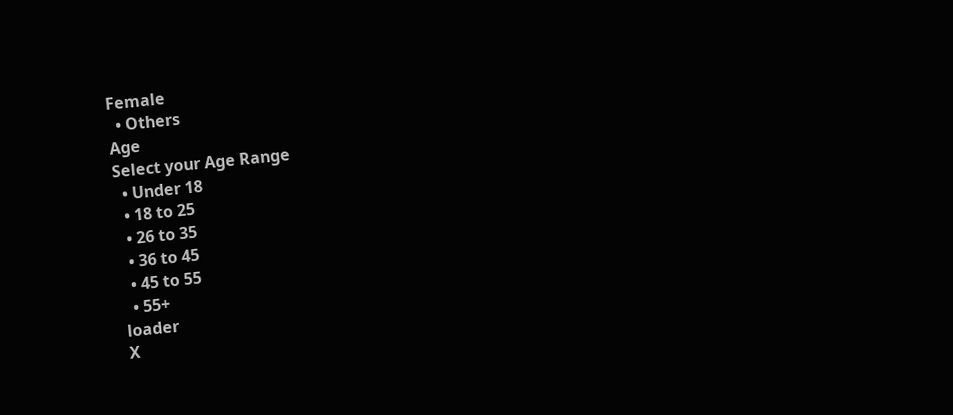Female
  • Others
Age
Select your Age Range
  • Under 18
  • 18 to 25
  • 26 to 35
  • 36 to 45
  • 45 to 55
  • 55+
loader
X